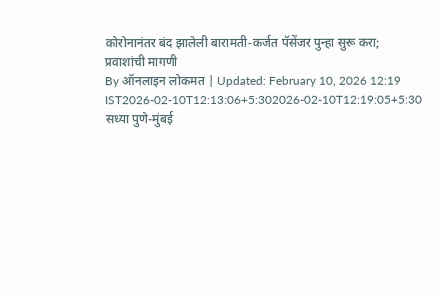कोरोनानंतर बंद झालेली बारामती-कर्जत पॅसेंजर पुन्हा सुरू करा; प्रवाशांची मागणी
By ऑनलाइन लोकमत | Updated: February 10, 2026 12:19 IST2026-02-10T12:13:06+5:302026-02-10T12:19:05+5:30
सध्या पुणे-मुंबई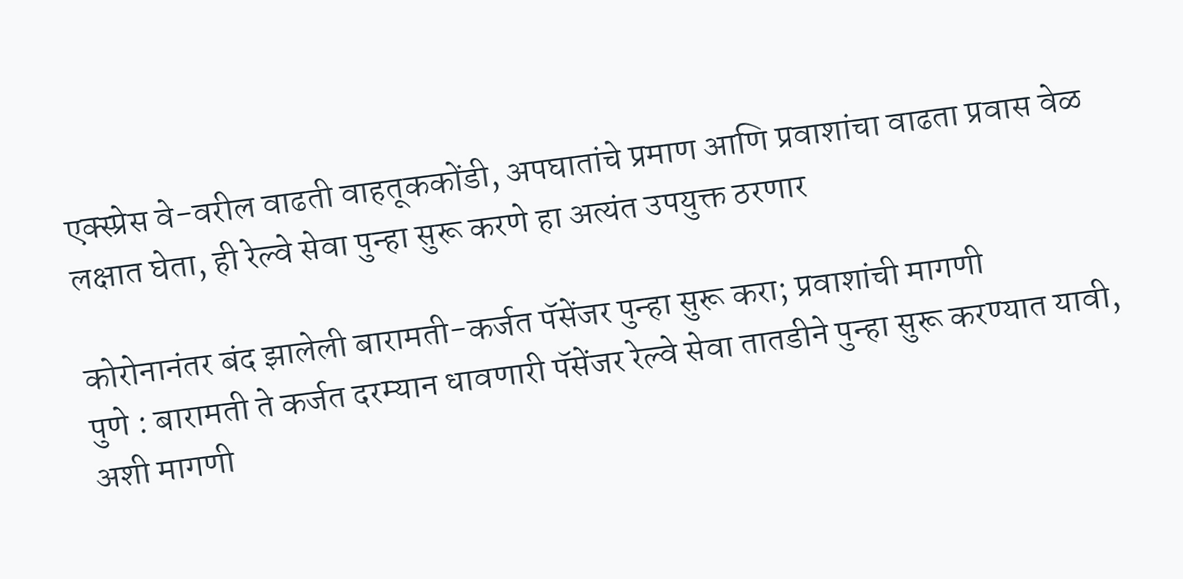एक्स्प्रेस वे-वरील वाढती वाहतूककोंडी, अपघातांचे प्रमाण आणि प्रवाशांचा वाढता प्रवास वेळ लक्षात घेता, ही रेल्वे सेवा पुन्हा सुरू करणे हा अत्यंत उपयुक्त ठरणार

कोरोनानंतर बंद झालेली बारामती-कर्जत पॅसेंजर पुन्हा सुरू करा; प्रवाशांची मागणी
पुणे : बारामती ते कर्जत दरम्यान धावणारी पॅसेंजर रेल्वे सेवा तातडीने पुन्हा सुरू करण्यात यावी, अशी मागणी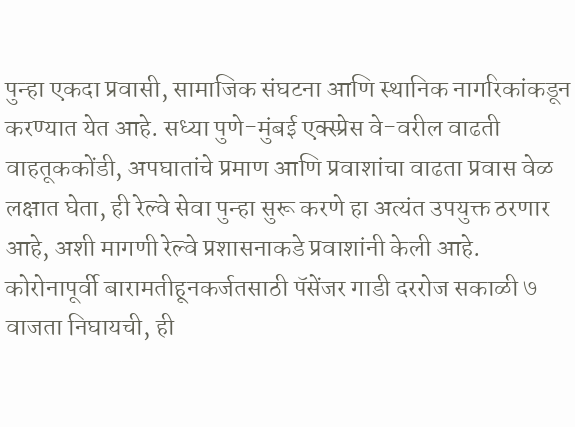पुन्हा एकदा प्रवासी, सामाजिक संघटना आणि स्थानिक नागरिकांकडून करण्यात येत आहे. सध्या पुणे-मुंबई एक्स्प्रेस वे-वरील वाढती वाहतूककोंडी, अपघातांचे प्रमाण आणि प्रवाशांचा वाढता प्रवास वेळ लक्षात घेता, ही रेल्वे सेवा पुन्हा सुरू करणे हा अत्यंत उपयुक्त ठरणार आहे, अशी मागणी रेल्वे प्रशासनाकडे प्रवाशांनी केली आहे.
कोरोनापूर्वी बारामतीहूनकर्जतसाठी पॅसेंजर गाडी दररोज सकाळी ७ वाजता निघायची, ही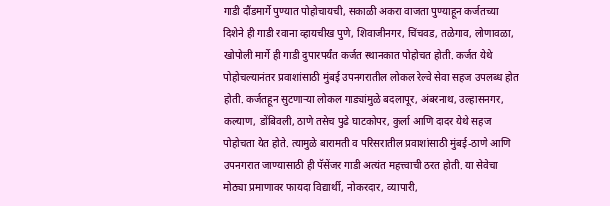गाडी दौंडमार्गे पुण्यात पोहोचायची, सकाळी अकरा वाजता पुण्याहून कर्जतच्या दिशेने ही गाडी रवाना व्हायचीख पुणे, शिवाजीनगर, चिंचवड, तळेगाव, लोणावळा, खोपोली मार्गे ही गाडी दुपारपर्यंत कर्जत स्थानकात पोहोचत होती. कर्जत येथे पोहोचल्यानंतर प्रवाशांसाठी मुंबई उपनगरातील लोकल रेल्वे सेवा सहज उपलब्ध होत होती. कर्जतहून सुटणाऱ्या लोकल गाड्यांमुळे बदलापूर, अंबरनाथ, उल्हासनगर, कल्याण, डोंबिवली, ठाणे तसेच पुढे घाटकोपर, कुर्ला आणि दादर येथे सहज पोहोचता येत होते. त्यामुळे बारामती व परिसरातील प्रवाशांसाठी मुंबई-ठाणे आणि उपनगरात जाण्यासाठी ही पॅसेंजर गाडी अत्यंत महत्त्वाची ठरत होती. या सेवेचा मोठ्या प्रमाणावर फायदा विद्यार्थी, नोकरदार, व्यापारी,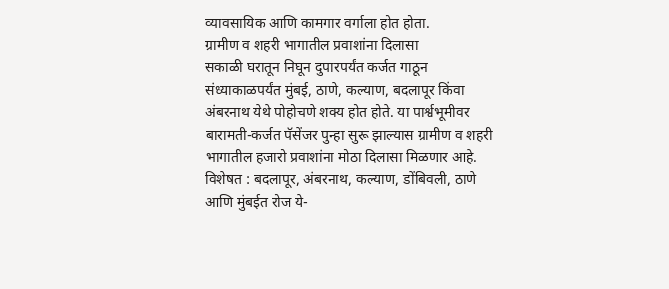व्यावसायिक आणि कामगार वर्गाला होत होता.
ग्रामीण व शहरी भागातील प्रवाशांना दिलासा
सकाळी घरातून निघून दुपारपर्यंत कर्जत गाठून संध्याकाळपर्यंत मुंबई, ठाणे, कल्याण, बदलापूर किंवा अंबरनाथ येथे पोहोचणे शक्य होत होते. या पार्श्वभूमीवर बारामती-कर्जत पॅसेंजर पुन्हा सुरू झाल्यास ग्रामीण व शहरी भागातील हजारो प्रवाशांना मोठा दिलासा मिळणार आहे. विशेषत : बदलापूर, अंबरनाथ, कल्याण, डोंबिवली, ठाणे आणि मुंबईत रोज ये-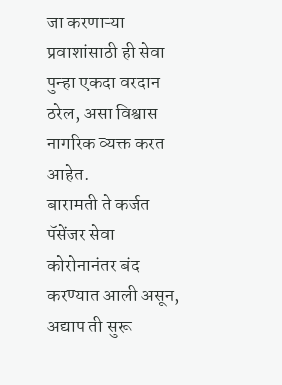जा करणाऱ्या प्रवाशांसाठी ही सेवा पुन्हा एकदा वरदान ठरेल, असा विश्वास नागरिक व्यक्त करत आहेत.
बारामती ते कर्जत पॅसेंजर सेवा कोरोनानंतर बंद करण्यात आली असून, अद्याप ती सुरू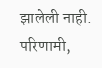झालेली नाही. परिणामी,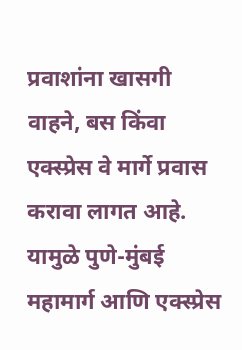प्रवाशांना खासगी वाहने, बस किंवा एक्स्प्रेस वे मार्गे प्रवास करावा लागत आहे. यामुळे पुणे-मुंबई महामार्ग आणि एक्स्प्रेस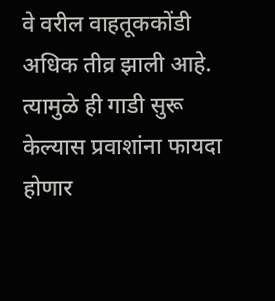वे वरील वाहतूककोंडी अधिक तीव्र झाली आहे. त्यामुळे ही गाडी सुरू केल्यास प्रवाशांना फायदा होणार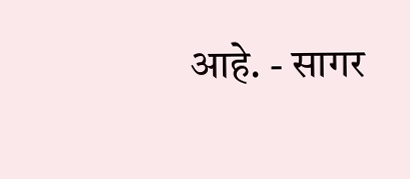आहे. - सागर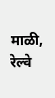माळी, रेल्वे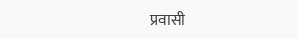प्रवासी